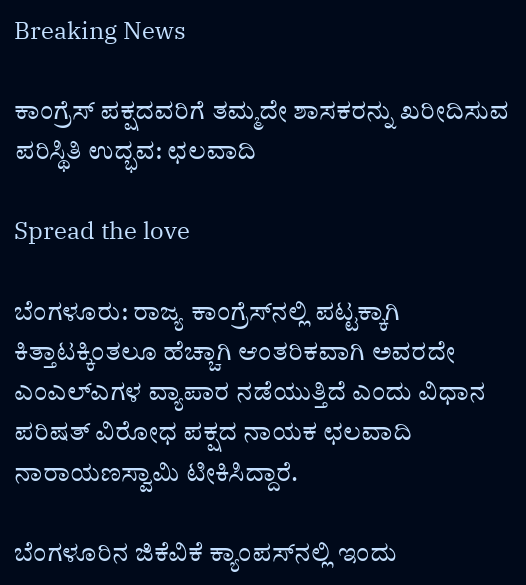Breaking News

ಕಾಂಗ್ರೆಸ್‌ ಪಕ್ಷದವರಿಗೆ ತಮ್ಮದೇ ಶಾಸಕರನ್ನು ಖರೀದಿಸುವ ಪರಿಸ್ಥಿತಿ ಉದ್ಭವ: ಛಲವಾದಿ

Spread the love

ಬೆಂಗಳೂರು: ರಾಜ್ಯ ಕಾಂಗ್ರೆಸ್‌ನಲ್ಲಿ ಪಟ್ಟಕ್ಕಾಗಿ ಕಿತ್ತಾಟಕ್ಕಿಂತಲೂ ಹೆಚ್ಚಾಗಿ ಆಂತರಿಕವಾಗಿ ಅವರದೇ ಎಂಎಲ್‌ಎಗಳ ವ್ಯಾಪಾರ ನಡೆಯುತ್ತಿದೆ ಎಂದು ವಿಧಾನ ಪರಿಷತ್ ವಿರೋಧ ಪಕ್ಷದ ನಾಯಕ ಛಲವಾದಿ ನಾರಾಯಣಸ್ವಾಮಿ ಟೀಕಿಸಿದ್ದಾರೆ.

ಬೆಂಗಳೂರಿನ ಜಿಕೆವಿಕೆ ಕ್ಯಾಂಪಸ್‌ನಲ್ಲಿ ಇಂದು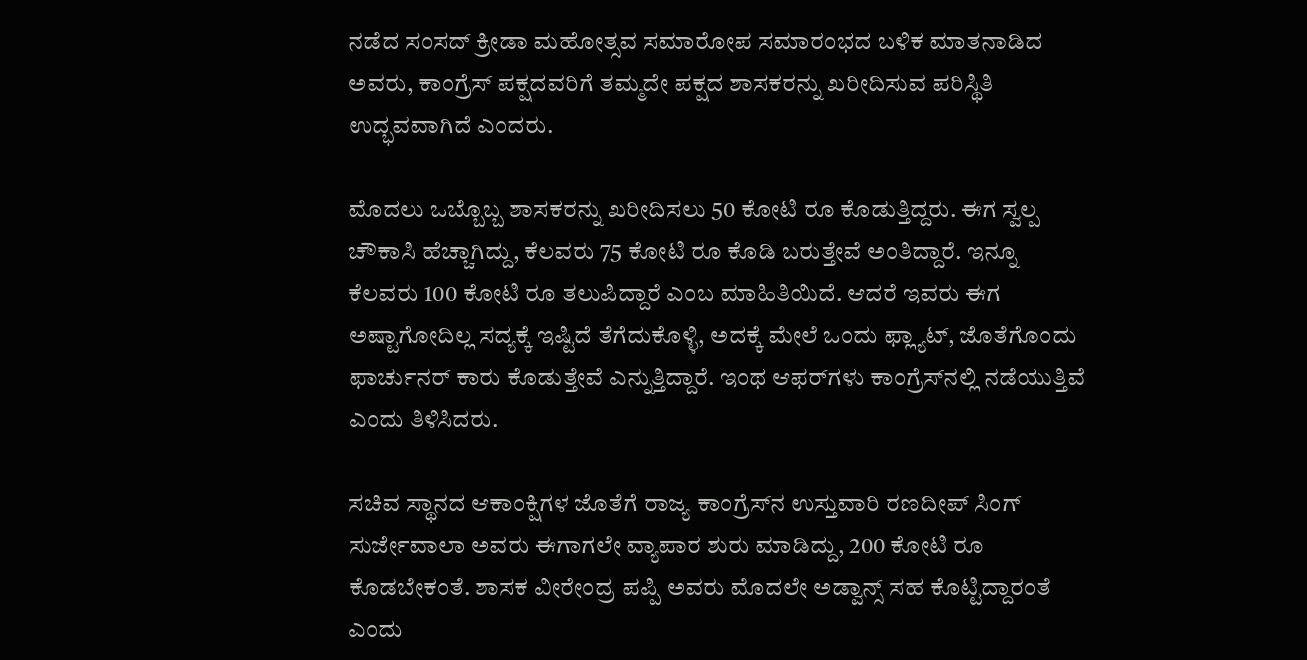ನಡೆದ ಸಂಸದ್ ಕ್ರೀಡಾ ಮಹೋತ್ಸವ ಸಮಾರೋಪ ಸಮಾರಂಭದ ಬಳಿಕ ಮಾತನಾಡಿದ ಅವರು, ಕಾಂಗ್ರೆಸ್‌ ಪಕ್ಷದವರಿಗೆ ತಮ್ಮದೇ ಪಕ್ಷದ ಶಾಸಕರನ್ನು ಖರೀದಿಸುವ ಪರಿಸ್ಥಿತಿ ಉದ್ಭವವಾಗಿದೆ ಎಂದರು.

ಮೊದಲು ಒಬ್ಬೊಬ್ಬ ಶಾಸಕರನ್ನು ಖರೀದಿಸಲು 50 ಕೋಟಿ ರೂ ಕೊಡುತ್ತಿದ್ದರು. ಈಗ ಸ್ವಲ್ಪ ಚೌಕಾಸಿ ಹೆಚ್ಚಾಗಿದ್ದು, ಕೆಲವರು 75 ಕೋಟಿ ರೂ ಕೊಡಿ ಬರುತ್ತೇವೆ ಅಂತಿದ್ದಾರೆ. ಇನ್ನೂ ಕೆಲವರು 100 ಕೋಟಿ ರೂ ತಲುಪಿದ್ದಾರೆ ಎಂಬ ಮಾಹಿತಿಯಿದೆ. ಆದರೆ ಇವರು ಈಗ ಅಷ್ಟಾಗೋದಿಲ್ಲ ಸದ್ಯಕ್ಕೆ ಇಷ್ಟಿದೆ ತೆಗೆದುಕೊಳ್ಳಿ, ಅದಕ್ಕೆ ಮೇಲೆ ಒಂದು ಫ್ಲ್ಯಾಟ್, ಜೊತೆಗೊಂದು ಫಾರ್ಚುನರ್ ಕಾರು ಕೊಡುತ್ತೇವೆ ಎನ್ನುತ್ತಿದ್ದಾರೆ. ಇಂಥ ಆಫರ್‌ಗಳು ಕಾಂಗ್ರೆಸ್‌ನಲ್ಲಿ ನಡೆಯುತ್ತಿವೆ ಎಂದು ತಿಳಿಸಿದರು.

ಸಚಿವ ಸ್ಥಾನದ ಆಕಾಂಕ್ಷಿಗಳ ಜೊತೆಗೆ ರಾಜ್ಯ ಕಾಂಗ್ರೆಸ್‌ನ ಉಸ್ತುವಾರಿ ರಣದೀಪ್ ಸಿಂಗ್ ಸುರ್ಜೇವಾಲಾ ಅವರು ಈಗಾಗಲೇ ವ್ಯಾಪಾರ ಶುರು ಮಾಡಿದ್ದು, 200 ಕೋಟಿ ರೂ ಕೊಡಬೇಕಂತೆ. ಶಾಸಕ ವೀರೇಂದ್ರ ಪಪ್ಪಿ ಅವರು ಮೊದಲೇ ಅಡ್ವಾನ್ಸ್ ಸಹ ಕೊಟ್ಟಿದ್ದಾರಂತೆ ಎಂದು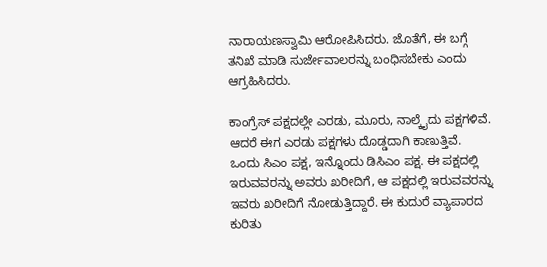ನಾರಾಯಣಸ್ವಾಮಿ ಆರೋಪಿಸಿದರು. ಜೊತೆಗೆ, ಈ ಬಗ್ಗೆ ತನಿಖೆ ಮಾಡಿ ಸುರ್ಜೇವಾಲರನ್ನು ಬಂಧಿಸಬೇಕು ಎಂದು ಆಗ್ರಹಿಸಿದರು.

ಕಾಂಗ್ರೆಸ್ ಪಕ್ಷದಲ್ಲೇ ಎರಡು, ಮೂರು, ನಾಲ್ಕೈದು ಪಕ್ಷಗಳಿವೆ. ಆದರೆ ಈಗ ಎರಡು ಪಕ್ಷಗಳು ದೊಡ್ಡದಾಗಿ ಕಾಣುತ್ತಿವೆ. ಒಂದು ಸಿಎಂ ಪಕ್ಷ, ಇನ್ನೊಂದು ಡಿಸಿಎಂ ಪಕ್ಷ. ಈ ಪಕ್ಷದಲ್ಲಿ ಇರುವವರನ್ನು ಅವರು ಖರೀದಿಗೆ, ಆ ಪಕ್ಷದಲ್ಲಿ ಇರುವವರನ್ನು ಇವರು ಖರೀದಿಗೆ ನೋಡುತ್ತಿದ್ದಾರೆ. ಈ ಕುದುರೆ ವ್ಯಾಪಾರದ ಕುರಿತು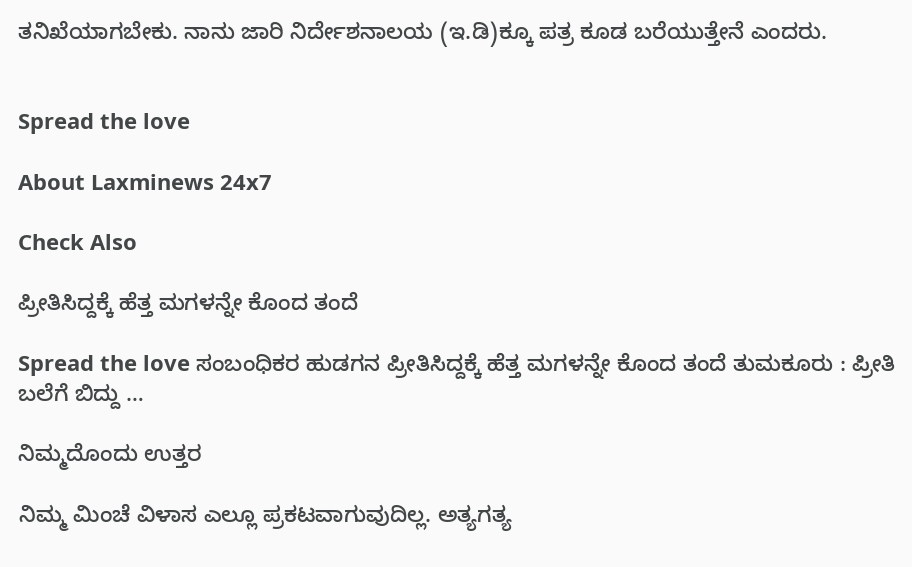ತನಿಖೆಯಾಗಬೇಕು. ನಾನು ಜಾರಿ ನಿರ್ದೇಶನಾಲಯ (ಇ.ಡಿ)ಕ್ಕೂ ಪತ್ರ ಕೂಡ ಬರೆಯುತ್ತೇನೆ ಎಂದರು.


Spread the love

About Laxminews 24x7

Check Also

ಪ್ರೀತಿಸಿದ್ದಕ್ಕೆ ಹೆತ್ತ ಮಗಳನ್ನೇ ಕೊಂದ ತಂದೆ

Spread the love ಸಂಬಂಧಿಕರ‌ ಹುಡಗನ ಪ್ರೀತಿಸಿದ್ದಕ್ಕೆ ಹೆತ್ತ ಮಗಳನ್ನೇ ಕೊಂದ ತಂದೆ ತುಮಕೂರು : ಪ್ರೀತಿ ಬಲೆಗೆ ಬಿದ್ದು …

ನಿಮ್ಮದೊಂದು ಉತ್ತರ

ನಿಮ್ಮ ಮಿಂಚೆ ವಿಳಾಸ ಎಲ್ಲೂ ಪ್ರಕಟವಾಗುವುದಿಲ್ಲ. ಅತ್ಯಗತ್ಯ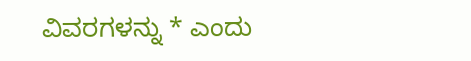ವಿವರಗಳನ್ನು * ಎಂದು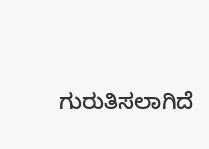ಗುರುತಿಸಲಾಗಿದೆ